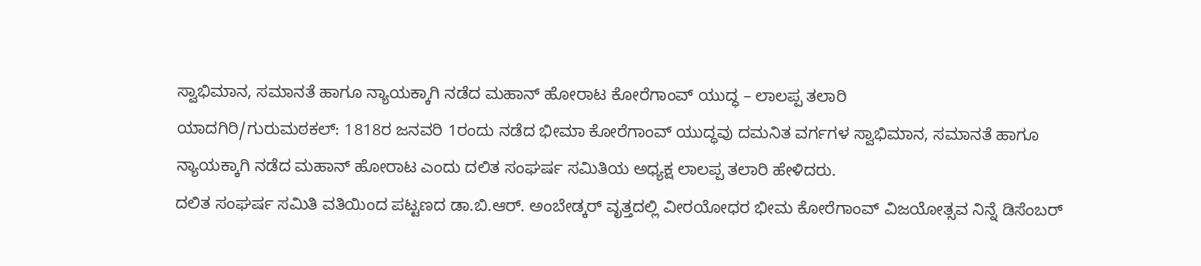ಸ್ವಾಭಿಮಾನ, ಸಮಾನತೆ ಹಾಗೂ ನ್ಯಾಯಕ್ಕಾಗಿ ನಡೆದ ಮಹಾನ್ ಹೋರಾಟ ಕೋರೆಗಾಂವ್ ಯುದ್ಧ – ಲಾಲಪ್ಪ ತಲಾರಿ
ಯಾದಗಿರಿ/ಗುರುಮಠಕಲ್: 1818ರ ಜನವರಿ 1ರಂದು ನಡೆದ ಭೀಮಾ ಕೋರೆಗಾಂವ್ ಯುದ್ಧವು ದಮನಿತ ವರ್ಗಗಳ ಸ್ವಾಭಿಮಾನ, ಸಮಾನತೆ ಹಾಗೂ ನ್ಯಾಯಕ್ಕಾಗಿ ನಡೆದ ಮಹಾನ್ ಹೋರಾಟ ಎಂದು ದಲಿತ ಸಂಘರ್ಷ ಸಮಿತಿಯ ಅಧ್ಯಕ್ಷ ಲಾಲಪ್ಪ ತಲಾರಿ ಹೇಳಿದರು.
ದಲಿತ ಸಂಘರ್ಷ ಸಮಿತಿ ವತಿಯಿಂದ ಪಟ್ಟಣದ ಡಾ.ಬಿ.ಆರ್. ಅಂಬೇಡ್ಕರ್ ವೃತ್ತದಲ್ಲಿ ವೀರಯೋಧರ ಭೀಮ ಕೋರೆಗಾಂವ್ ವಿಜಯೋತ್ಸವ ನಿನ್ನೆ ಡಿಸೆಂಬರ್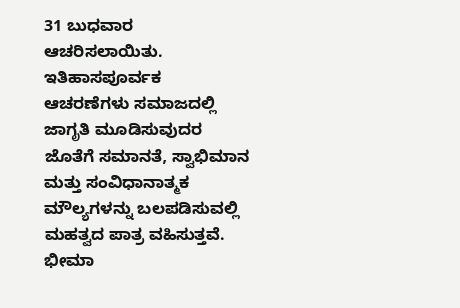31 ಬುಧವಾರ ಆಚರಿಸಲಾಯಿತು.
ಇತಿಹಾಸಪೂರ್ವಕ ಆಚರಣೆಗಳು ಸಮಾಜದಲ್ಲಿ ಜಾಗೃತಿ ಮೂಡಿಸುವುದರ ಜೊತೆಗೆ ಸಮಾನತೆ, ಸ್ವಾಭಿಮಾನ ಮತ್ತು ಸಂವಿಧಾನಾತ್ಮಕ ಮೌಲ್ಯಗಳನ್ನು ಬಲಪಡಿಸುವಲ್ಲಿ ಮಹತ್ವದ ಪಾತ್ರ ವಹಿಸುತ್ತವೆ. ಭೀಮಾ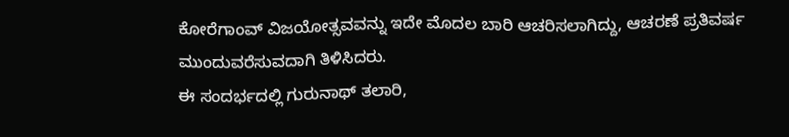ಕೋರೆಗಾಂವ್ ವಿಜಯೋತ್ಸವವನ್ನು ಇದೇ ಮೊದಲ ಬಾರಿ ಆಚರಿಸಲಾಗಿದ್ದು, ಆಚರಣೆ ಪ್ರತಿವರ್ಷ ಮುಂದುವರೆಸುವದಾಗಿ ತಿಳಿಸಿದರು.
ಈ ಸಂದರ್ಭದಲ್ಲಿ ಗುರುನಾಥ್ ತಲಾರಿ,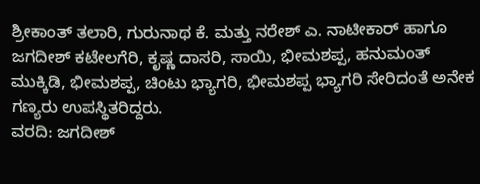ಶ್ರೀಕಾಂತ್ ತಲಾರಿ, ಗುರುನಾಥ ಕೆ. ಮತ್ತು ನರೇಶ್ ಎ. ನಾಟೀಕಾರ್ ಹಾಗೂ ಜಗದೀಶ್ ಕಟೇಲಗೆರಿ, ಕೃಷ್ಣ ದಾಸರಿ, ಸಾಯಿ, ಭೀಮಶಪ್ಪ, ಹನುಮಂತ್ ಮುಕ್ಕಿಡಿ, ಭೀಮಶಪ್ಪ, ಚಿಂಟು ಭ್ಯಾಗರಿ, ಭೀಮಶಪ್ಪ ಭ್ಯಾಗರಿ ಸೇರಿದಂತೆ ಅನೇಕ ಗಣ್ಯರು ಉಪಸ್ಥಿತರಿದ್ದರು.
ವರದಿ: ಜಗದೀಶ್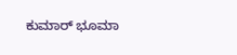ಕುಮಾರ್ ಭೂಮಾ